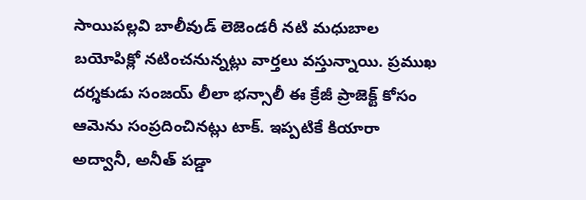సాయిపల్లవి బాలీవుడ్ లెజెండరీ నటి మధుబాల బయోపిక్లో నటించనున్నట్లు వార్తలు వస్తున్నాయి. ప్రముఖ దర్శకుడు సంజయ్ లీలా భన్సాలీ ఈ క్రేజీ ప్రాజెక్ట్ కోసం ఆమెను సంప్రదించినట్లు టాక్. ఇప్పటికే కియారా అద్వానీ, అనీత్ పడ్డా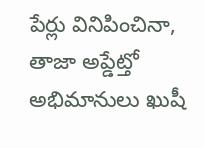పేర్లు వినిపించినా, తాజా అప్డేట్తో అభిమానులు ఖుషీ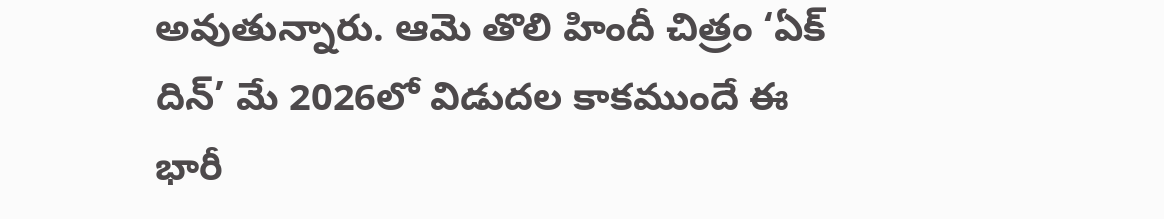అవుతున్నారు. ఆమె తొలి హిందీ చిత్రం ‘ఏక్ దిన్’ మే 2026లో విడుదల కాకముందే ఈ భారీ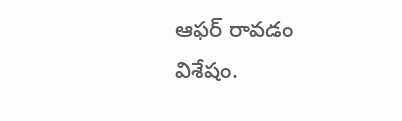ఆఫర్ రావడం విశేషం.